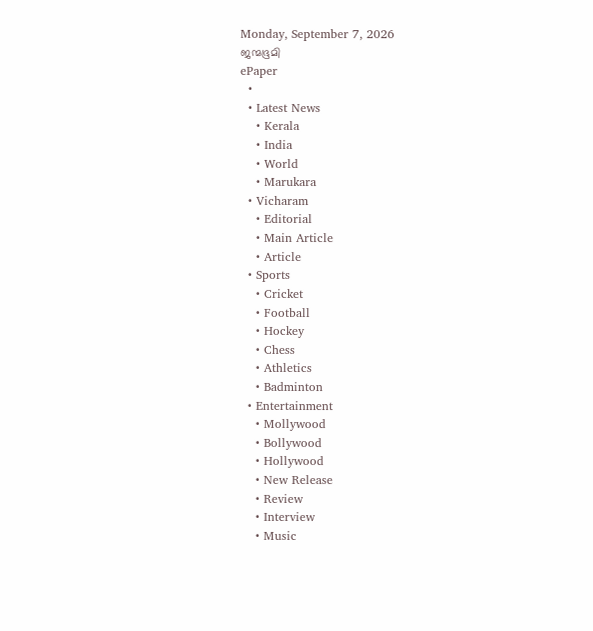Monday, September 7, 2026
ജന്മഭൂമി
ePaper
  •
  • Latest News
    • Kerala
    • India
    • World
    • Marukara
  • Vicharam
    • Editorial
    • Main Article
    • Article
  • Sports
    • Cricket
    • Football
    • Hockey
    • Chess
    • Athletics
    • Badminton
  • Entertainment
    • Mollywood
    • Bollywood
    • Hollywood
    • New Release
    • Review
    • Interview
    • Music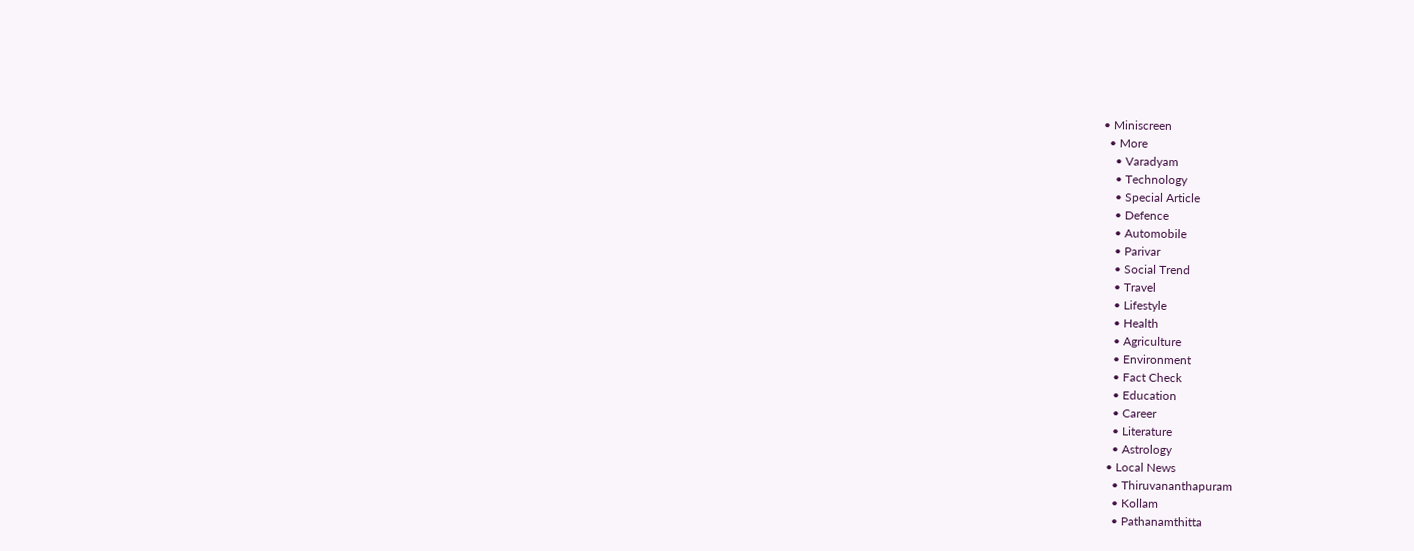• Miniscreen
  • More
    • Varadyam
    • Technology
    • Special Article
    • Defence
    • Automobile
    • Parivar
    • Social Trend
    • Travel
    • Lifestyle
    • Health
    • Agriculture
    • Environment
    • Fact Check
    • Education
    • Career
    • Literature
    • Astrology
  • Local News
    • Thiruvananthapuram
    • Kollam
    • Pathanamthitta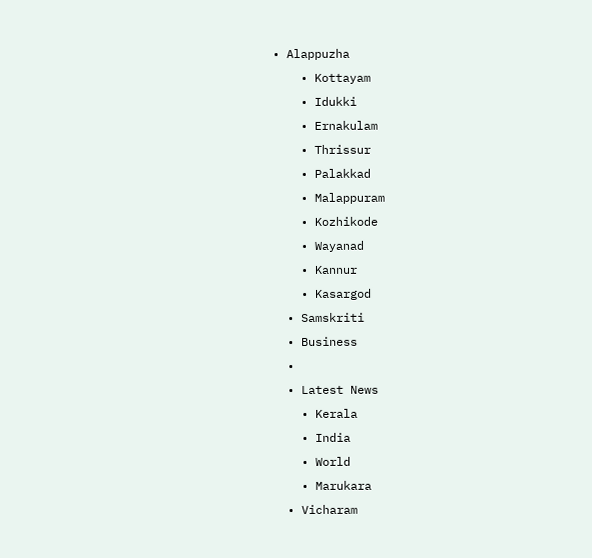• Alappuzha
    • Kottayam
    • Idukki
    • Ernakulam
    • Thrissur
    • Palakkad
    • Malappuram
    • Kozhikode
    • Wayanad
    • Kannur
    • Kasargod
  • Samskriti
  • Business
  •
  • Latest News
    • Kerala
    • India
    • World
    • Marukara
  • Vicharam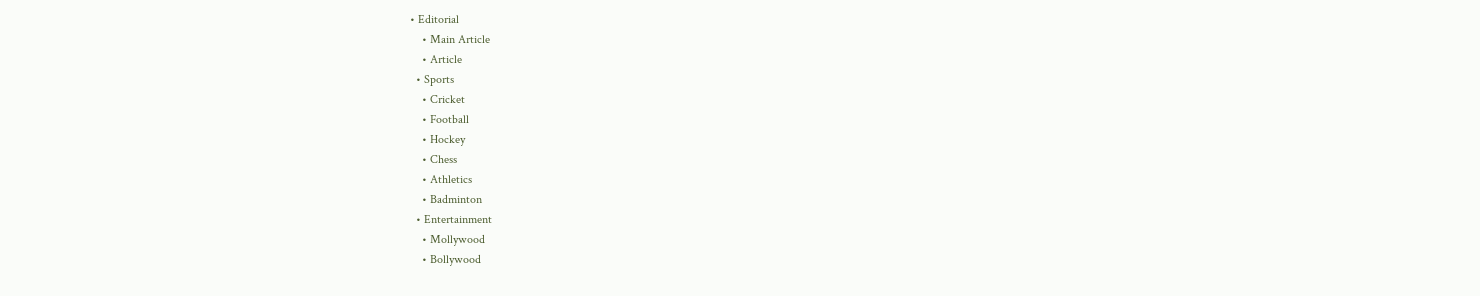• Editorial
    • Main Article
    • Article
  • Sports
    • Cricket
    • Football
    • Hockey
    • Chess
    • Athletics
    • Badminton
  • Entertainment
    • Mollywood
    • Bollywood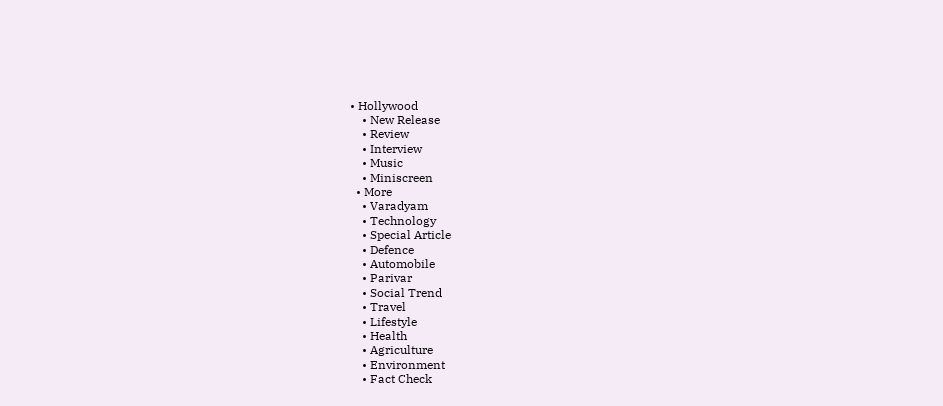• Hollywood
    • New Release
    • Review
    • Interview
    • Music
    • Miniscreen
  • More
    • Varadyam
    • Technology
    • Special Article
    • Defence
    • Automobile
    • Parivar
    • Social Trend
    • Travel
    • Lifestyle
    • Health
    • Agriculture
    • Environment
    • Fact Check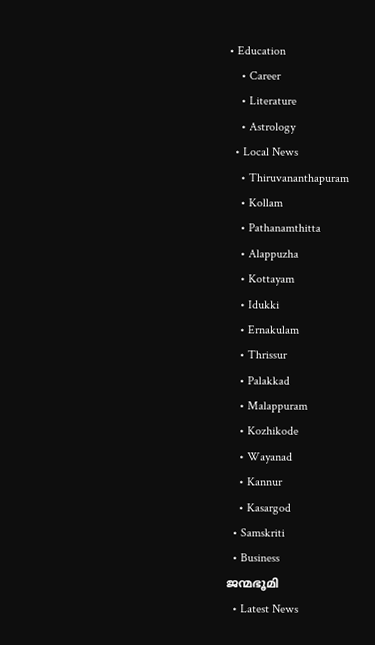• Education
    • Career
    • Literature
    • Astrology
  • Local News
    • Thiruvananthapuram
    • Kollam
    • Pathanamthitta
    • Alappuzha
    • Kottayam
    • Idukki
    • Ernakulam
    • Thrissur
    • Palakkad
    • Malappuram
    • Kozhikode
    • Wayanad
    • Kannur
    • Kasargod
  • Samskriti
  • Business
ജന്മഭൂമി
  • Latest News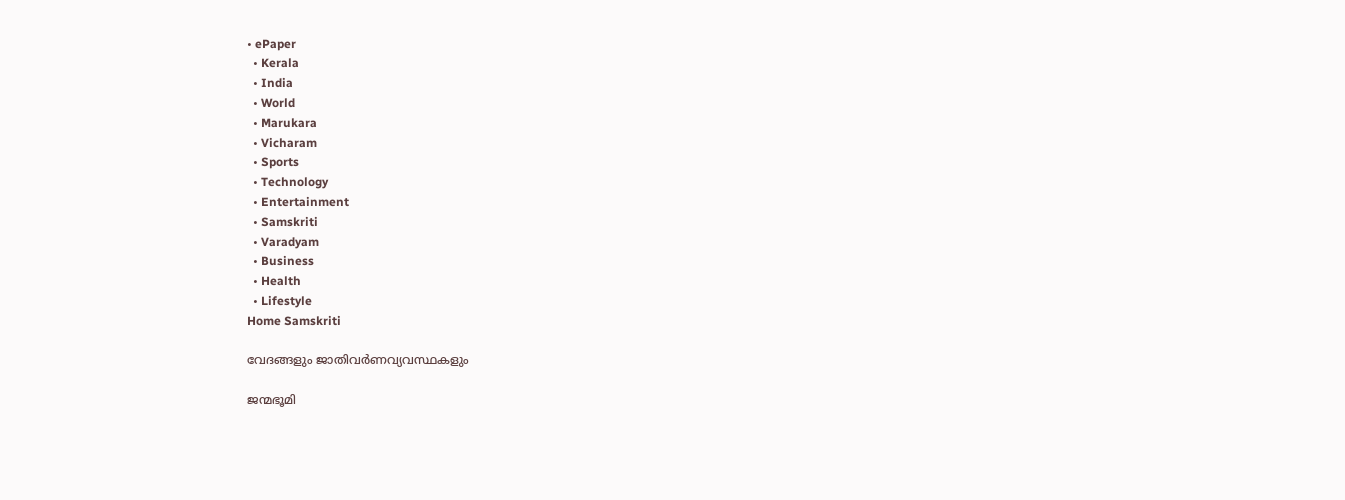• ePaper
  • Kerala
  • India
  • World
  • Marukara
  • Vicharam
  • Sports
  • Technology
  • Entertainment
  • Samskriti
  • Varadyam
  • Business
  • Health
  • Lifestyle
Home Samskriti

വേദങ്ങളും ജാതിവര്‍ണവ്യവസ്ഥകളും

ജന്മഭൂമി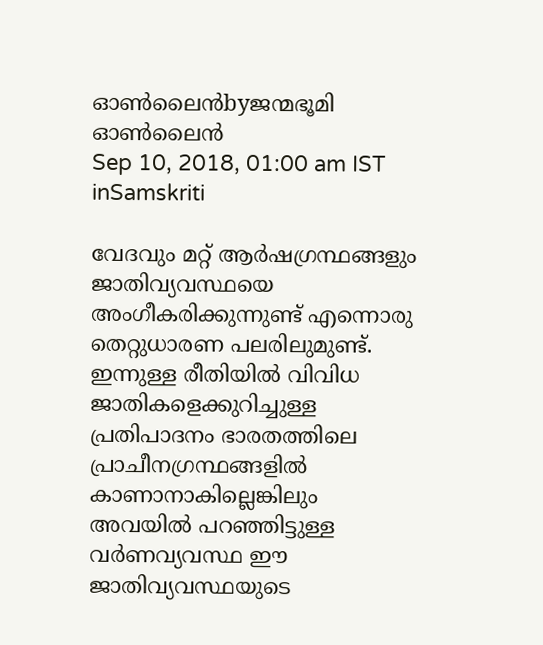ഓണ്‍ലൈന്‍byജന്മഭൂമി ഓണ്‍ലൈന്‍
Sep 10, 2018, 01:00 am IST
inSamskriti

വേദവും മറ്റ് ആര്‍ഷഗ്രന്ഥങ്ങളും ജാതിവ്യവസ്ഥയെ അംഗീകരിക്കുന്നുണ്ട് എന്നൊരു തെറ്റുധാരണ പലരിലുമുണ്ട്. ഇന്നുള്ള രീതിയില്‍ വിവിധ ജാതികളെക്കുറിച്ചുള്ള പ്രതിപാദനം ഭാരതത്തിലെ പ്രാചീനഗ്രന്ഥങ്ങളില്‍ കാണാനാകില്ലെങ്കിലും അവയില്‍ പറഞ്ഞിട്ടുള്ള വര്‍ണവ്യവസ്ഥ ഈ ജാതിവ്യവസ്ഥയുടെ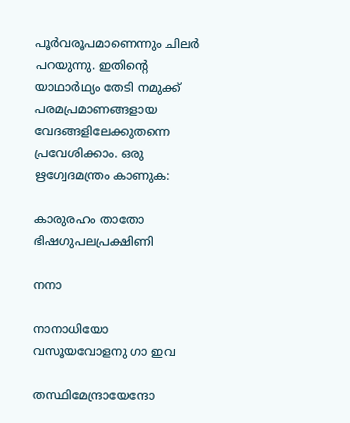പൂര്‍വരൂപമാണെന്നും ചിലര്‍ പറയുന്നു. ഇതിന്റെ യാഥാര്‍ഥ്യം തേടി നമുക്ക് പരമപ്രമാണങ്ങളായ വേദങ്ങളിലേക്കുതന്നെ പ്രവേശിക്കാം. ഒരു ഋഗ്വേദമന്ത്രം കാണുക:

കാരുരഹം താതോ ഭിഷഗുപലപ്രക്ഷിണി

നനാ

നാനാധിയോ വസൂയവോളനു ഗാ ഇവ

തസ്ഥിമേന്ദ്രായേന്ദോ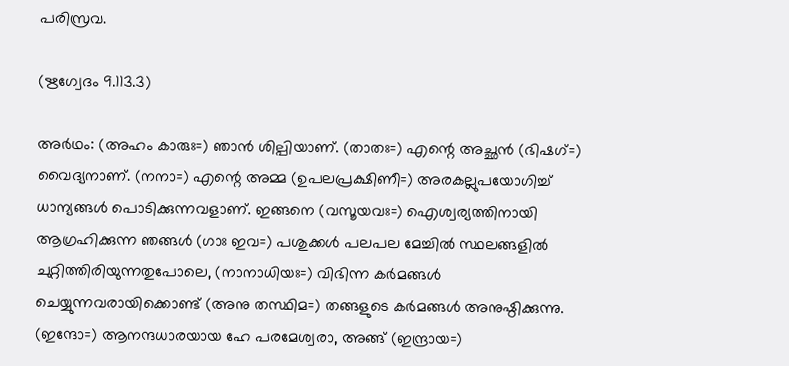പരിസ്രവ.

(ഋഗ്വേദം 9.113.3)

അര്‍ഥം: (അഹം കാരുഃ=) ഞാന്‍ ശില്പിയാണ്. (താതഃ=) എന്റെ അച്ഛന്‍ (ഭിഷഗ്=) വൈദ്യനാണ്. (നനാ=) എന്റെ അമ്മ (ഉപലപ്രക്ഷിണീ=) അരകല്ലുപയോഗിച്ച് ധാന്യങ്ങള്‍ പൊടിക്കുന്നവളാണ്. ഇങ്ങനെ (വസൂയവഃ=) ഐശ്വര്യത്തിനായി ആഗ്രഹിക്കുന്ന ഞങ്ങള്‍ (ഗാഃ ഇവ=) പശുക്കള്‍ പലപല മേച്ചില്‍ സ്ഥലങ്ങളില്‍ ചുറ്റിത്തിരിയുന്നതുപോലെ, (നാനാധിയഃ=) വിഭിന്ന കര്‍മങ്ങള്‍ ചെയ്യുന്നവരായിക്കൊണ്ട് (അനു തസ്ഥിമ=) തങ്ങളുടെ കര്‍മങ്ങള്‍ അനുഷ്ഠിക്കുന്നു. (ഇന്ദോ=) ആനന്ദധാരയായ ഹേ പരമേശ്വരാ, അങ്ങ് (ഇന്ദ്രായ=)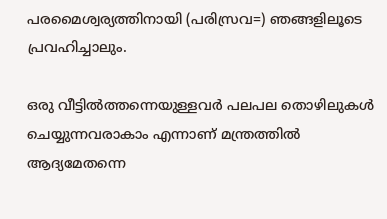പരമൈശ്വര്യത്തിനായി (പരിസ്രവ=) ഞങ്ങളിലൂടെ പ്രവഹിച്ചാലും.

ഒരു വീട്ടില്‍ത്തന്നെയുള്ളവര്‍ പലപല തൊഴിലുകള്‍ ചെയ്യുന്നവരാകാം എന്നാണ് മന്ത്രത്തില്‍ ആദ്യമേതന്നെ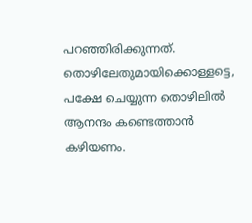പറഞ്ഞിരിക്കുന്നത്. തൊഴിലേതുമായിക്കൊള്ളട്ടെ, പക്ഷേ ചെയ്യുന്ന തൊഴിലില്‍ ആനന്ദം കണ്ടെത്താന്‍ കഴിയണം.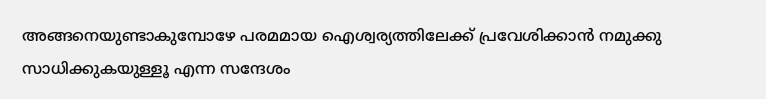അങ്ങനെയുണ്ടാകുമ്പോഴേ പരമമായ ഐശ്വര്യത്തിലേക്ക് പ്രവേശിക്കാന്‍ നമുക്കു സാധിക്കുകയുള്ളൂ എന്ന സന്ദേശം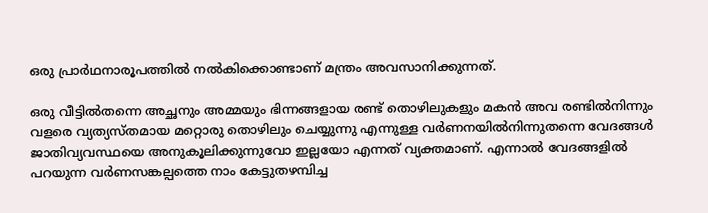ഒരു പ്രാര്‍ഥനാരൂപത്തില്‍ നല്‍കിക്കൊണ്ടാണ് മന്ത്രം അവസാനിക്കുന്നത്.

ഒരു വീട്ടില്‍തന്നെ അച്ഛനും അമ്മയും ഭിന്നങ്ങളായ രണ്ട് തൊഴിലുകളും മകന്‍ അവ രണ്ടില്‍നിന്നും വളരെ വ്യത്യസ്തമായ മറ്റൊരു തൊഴിലും ചെയ്യുന്നു എന്നുള്ള വര്‍ണനയില്‍നിന്നുതന്നെ വേദങ്ങള്‍ ജാതിവ്യവസ്ഥയെ അനുകൂലിക്കുന്നുവോ ഇല്ലയോ എന്നത് വ്യക്തമാണ്. എന്നാല്‍ വേദങ്ങളില്‍ പറയുന്ന വര്‍ണസങ്കല്പത്തെ നാം കേട്ടുതഴമ്പിച്ച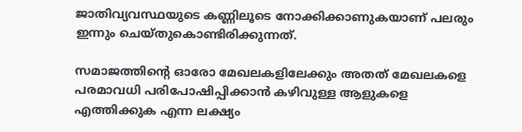ജാതിവ്യവസ്ഥയുടെ കണ്ണിലൂടെ നോക്കിക്കാണുകയാണ് പലരും ഇന്നും ചെയ്തുകൊണ്ടിരിക്കുന്നത്.

സമാജത്തിന്റെ ഓരോ മേഖലകളിലേക്കും അതത് മേഖലകളെ പരമാവധി പരിപോഷിപ്പിക്കാന്‍ കഴിവുള്ള ആളുകളെ എത്തിക്കുക എന്ന ലക്ഷ്യം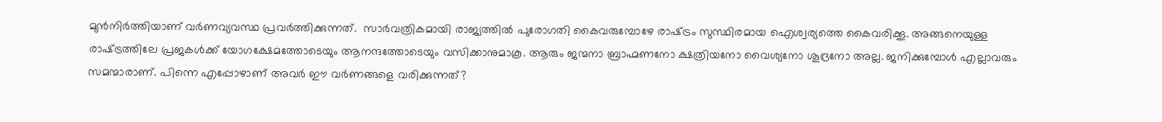മുന്‍നിര്‍ത്തിയാണ് വര്‍ണവ്യവസ്ഥ പ്രവര്‍ത്തിക്കുന്നത്.  സാര്‍വത്രികമായി രാജ്യത്തില്‍ പുരോഗതി കൈവരുമ്പോഴേ രാഷ്‌ട്രം സുസ്ഥിരമായ ഐശ്വര്യത്തെ കൈവരിക്കൂ. അങ്ങനെയുള്ള രാഷ്‌ട്രത്തിലേ പ്രജകള്‍ക്ക് യോഗക്ഷേമത്തോടെയും ആനന്ദത്തോടെയും വസിക്കാനുമാകൂ. ആരും ജന്മനാ ബ്രാഹ്മണനോ ക്ഷത്രിയനോ വൈശ്യനോ ശൂദ്രനോ അല്ല. ജനിക്കുമ്പോള്‍ എല്ലാവരും സമന്മാരാണ്. പിന്നെ എപ്പോഴാണ് അവര്‍ ഈ വര്‍ണങ്ങളെ വരിക്കുന്നത്?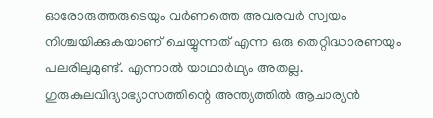ഓരോരുത്തരുടെയും വര്‍ണത്തെ അവരവര്‍ സ്വയം നിശ്ചയിക്കുകയാണ് ചെയ്യുന്നത് എന്ന ഒരു തെറ്റിദ്ധാരണയും പലരിലുമുണ്ട്. എന്നാല്‍ യാഥാര്‍ഥ്യം അതല്ല. ഗുരുകുലവിദ്യാഭ്യാസത്തിന്റെ അന്ത്യത്തില്‍ ആചാര്യന്‍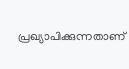പ്രഖ്യാപിക്കുന്നതാണ്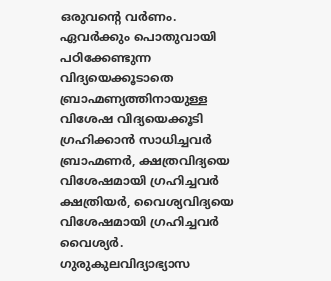ഒരുവന്റെ വര്‍ണം. ഏവര്‍ക്കും പൊതുവായി പഠിക്കേണ്ടുന്ന വിദ്യയെക്കൂടാതെ ബ്രാഹ്മണ്യത്തിനായുള്ള വിശേഷ വിദ്യയെക്കൂടി ഗ്രഹിക്കാന്‍ സാധിച്ചവര്‍ ബ്രാഹ്മണര്‍, ക്ഷത്രവിദ്യയെ വിശേഷമായി ഗ്രഹിച്ചവര്‍ ക്ഷത്രിയര്‍, വൈശ്യവിദ്യയെ വിശേഷമായി ഗ്രഹിച്ചവര്‍ വൈശ്യര്‍. ഗുരുകുലവിദ്യാഭ്യാസ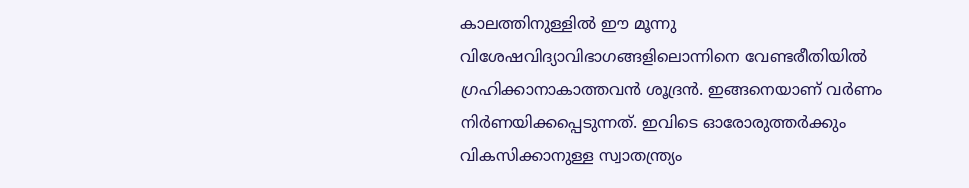കാലത്തിനുള്ളില്‍ ഈ മൂന്നു വിശേഷവിദ്യാവിഭാഗങ്ങളിലൊന്നിനെ വേണ്ടരീതിയില്‍ ഗ്രഹിക്കാനാകാത്തവന്‍ ശൂദ്രന്‍. ഇങ്ങനെയാണ് വര്‍ണം നിര്‍ണയിക്കപ്പെടുന്നത്. ഇവിടെ ഓരോരുത്തര്‍ക്കും വികസിക്കാനുള്ള സ്വാതന്ത്ര്യം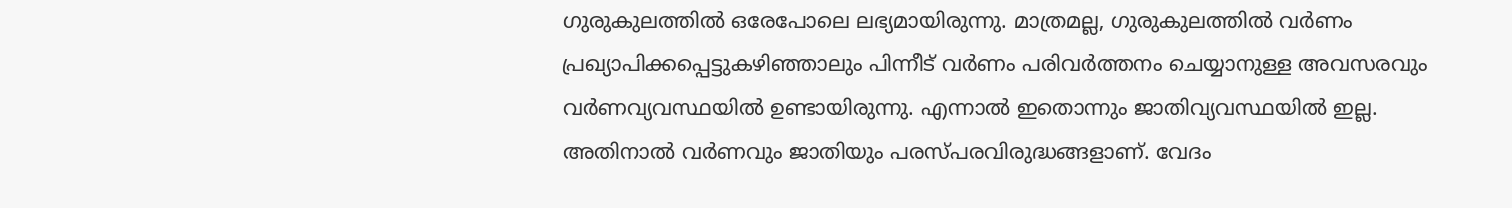ഗുരുകുലത്തില്‍ ഒരേപോലെ ലഭ്യമായിരുന്നു. മാത്രമല്ല, ഗുരുകുലത്തില്‍ വര്‍ണം പ്രഖ്യാപിക്കപ്പെട്ടുകഴിഞ്ഞാലും പിന്നീട് വര്‍ണം പരിവര്‍ത്തനം ചെയ്യാനുള്ള അവസരവും വര്‍ണവ്യവസ്ഥയില്‍ ഉണ്ടായിരുന്നു. എന്നാല്‍ ഇതൊന്നും ജാതിവ്യവസ്ഥയില്‍ ഇല്ല. അതിനാല്‍ വര്‍ണവും ജാതിയും പരസ്പരവിരുദ്ധങ്ങളാണ്. വേദം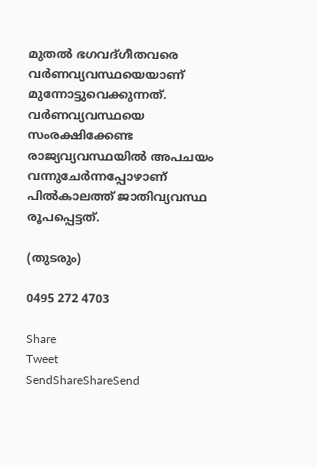മുതല്‍ ഭഗവദ്ഗീതവരെ വര്‍ണവ്യവസ്ഥയെയാണ് മുന്നോട്ടുവെക്കുന്നത്. വര്‍ണവ്യവസ്ഥയെ സംരക്ഷിക്കേണ്ട രാജ്യവ്യവസ്ഥയില്‍ അപചയം വന്നുചേര്‍ന്നപ്പോഴാണ് പില്‍കാലത്ത് ജാതിവ്യവസ്ഥ രൂപപ്പെട്ടത്.

(തുടരും)

0495 272 4703

Share
Tweet
SendShareShareSend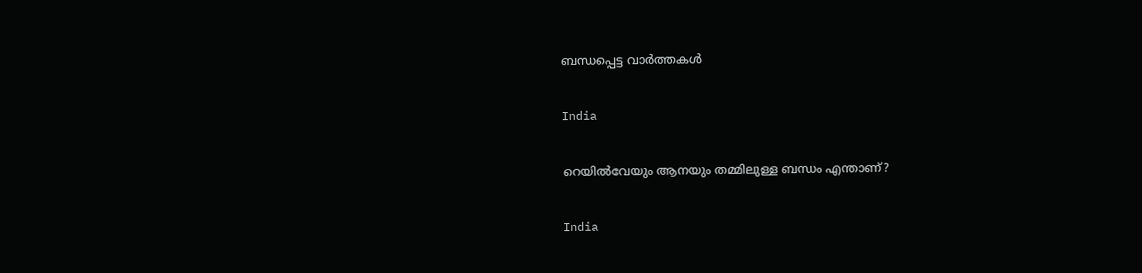ബന്ധപ്പെട്ട വാര്‍ത്തകള്‍

India

റെയിൽവേയും ആനയും തമ്മിലുള്ള ബന്ധം എന്താണ്?

India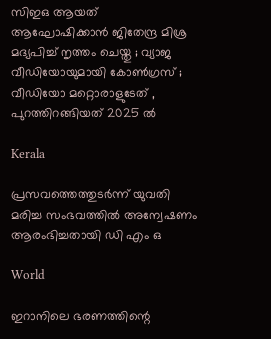സിഇഒ ആയത് ആഘോഷിക്കാൻ ജിതേന്ദ്ര മിശ്ര മദ്യപിച്ച് നൃത്തം ചെയ്തു ; വ്യാജ വീഡിയോയുമായി കോൺഗ്രസ് ; വീഡിയോ മറ്റൊരാളുടേത് , പുറത്തിറങ്ങിയത് 2025 ൽ

Kerala

പ്രസവത്തെത്തുടര്‍ന്ന് യുവതി മരിച്ച സംഭവത്തില്‍ അന്വേഷണം ആരംഭിച്ചതായി ഡി എം ഒ

World

ഇറാനിലെ ഭരണത്തിന്റെ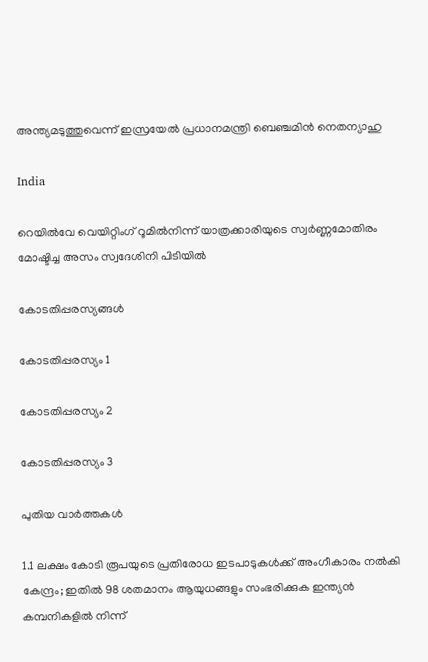അന്ത്യമടുത്തുവെന്ന് ഇസ്രയേല്‍ പ്രധാനമന്ത്രി ബെഞ്ചമിന്‍ നെതന്യാഹു

India

റെയില്‍വേ വെയിറ്റിംഗ് റൂമില്‍നിന്ന് യാത്രക്കാരിയുടെ സ്വര്‍ണ്ണമോതിരം മോഷ്ടിച്ച അസം സ്വദേശിനി പിടിയില്‍

കോടതിപ്പരസ്യങ്ങള്‍

കോടതിപ്പരസ്യം 1

കോടതിപ്പരസ്യം 2

കോടതിപ്പരസ്യം 3

പുതിയ വാര്‍ത്തകള്‍

1.1 ലക്ഷം കോടി രൂപയുടെ പ്രതിരോധ ഇടപാടുകൾക്ക് അംഗീകാരം നൽകി കേന്ദ്രം; ഇതില്‍ 98 ശതമാനം ആയുധങ്ങളും സംഭരിക്കുക ഇന്ത്യന്‍ കമ്പനികളില്‍ നിന്ന്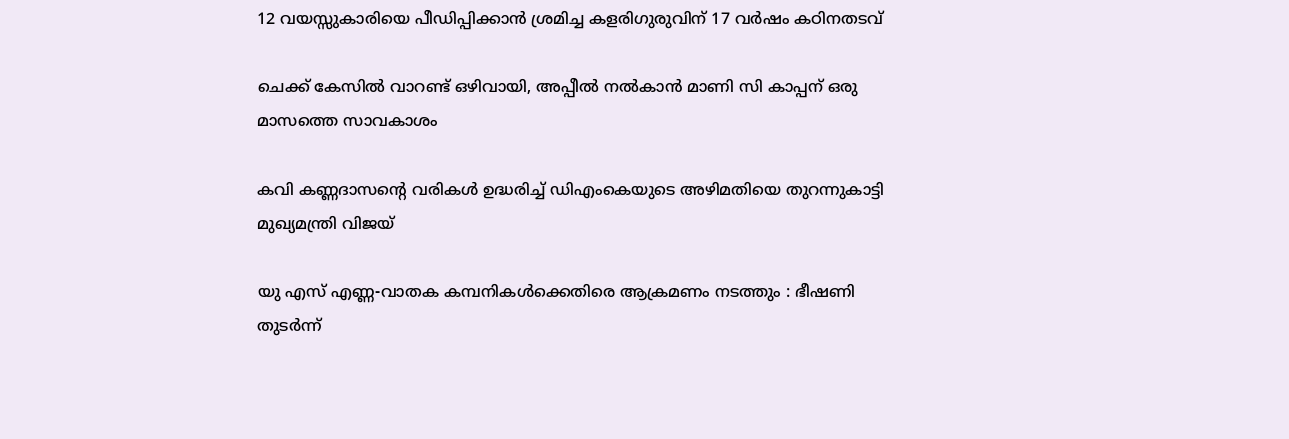12 വയസ്സുകാരിയെ പീഡിപ്പിക്കാന്‍ ശ്രമിച്ച കളരിഗുരുവിന് 17 വര്‍ഷം കഠിനതടവ്

ചെക്ക് കേസില്‍ വാറണ്ട് ഒഴിവായി, അപ്പീല്‍ നല്‍കാന്‍ മാണി സി കാപ്പന് ഒരു മാസത്തെ സാവകാശം

കവി കണ്ണദാസന്റെ വരികള്‍ ഉദ്ധരിച്ച് ഡിഎംകെയുടെ അഴിമതിയെ തുറന്നുകാട്ടി മുഖ്യമന്ത്രി വിജയ്

യു എസ് എണ്ണ-വാതക കമ്പനികള്‍ക്കെതിരെ ആക്രമണം നടത്തും : ഭീഷണി തുടർന്ന്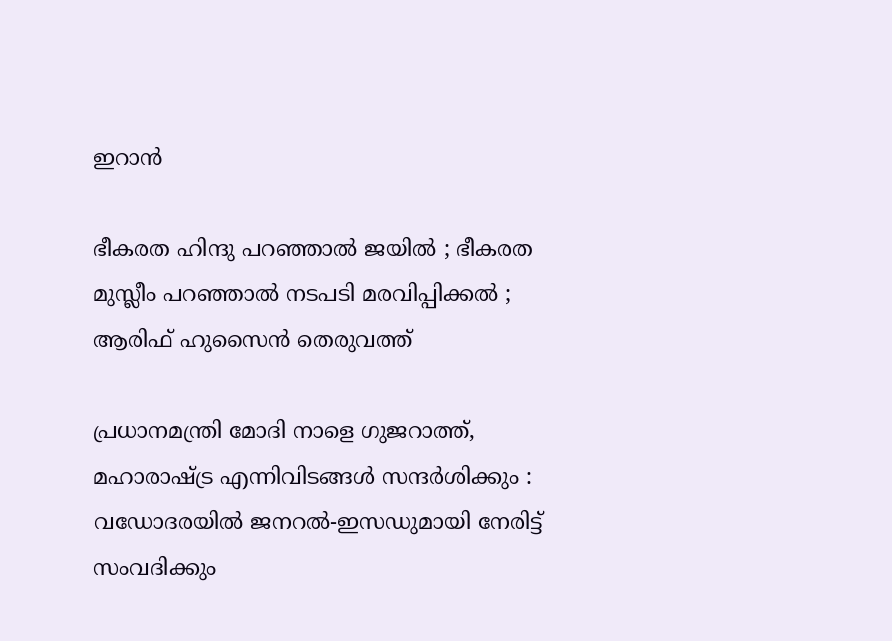ഇറാൻ

ഭീകരത ഹിന്ദു പറഞ്ഞാൽ ജയിൽ ; ഭീകരത മുസ്ലീം പറഞ്ഞാൽ നടപടി മരവിപ്പിക്കൽ ; ആരിഫ് ഹുസൈൻ തെരുവത്ത്

പ്രധാനമന്ത്രി മോദി നാളെ ഗുജറാത്ത്, മഹാരാഷ്‌ട്ര എന്നിവിടങ്ങൾ സന്ദർശിക്കും : വഡോദരയിൽ ജനറൽ-ഇസഡുമായി നേരിട്ട് സംവദിക്കും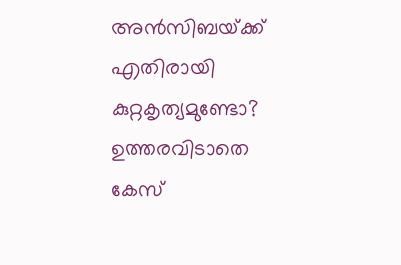അന്‍സിബയ്‌ക്ക് എതിരായി കുറ്റകൃത്യമുണ്ടോ? ഉത്തരവിടാതെ കേസ്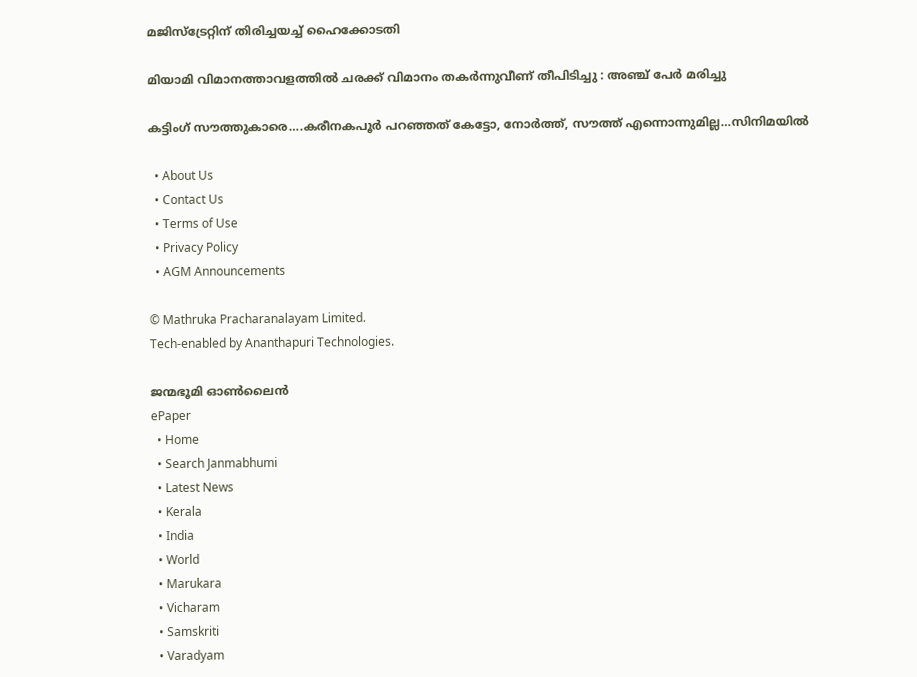മജിസ്‌ട്രേറ്റിന് തിരിച്ചയച്ച് ഹൈക്കോടതി

മിയാമി വിമാനത്താവളത്തിൽ ചരക്ക് വിമാനം തകർന്നുവീണ് തീപിടിച്ചു : അഞ്ച് പേർ മരിച്ചു

കട്ടിംഗ് സൗത്തുകാരെ….കരീനകപൂര്‍ പറഞ്ഞത് കേട്ടോ, നോര്‍ത്ത്, സൗത്ത് എന്നൊന്നുമില്ല…സിനിമയില്‍

  • About Us
  • Contact Us
  • Terms of Use
  • Privacy Policy
  • AGM Announcements

© Mathruka Pracharanalayam Limited.
Tech-enabled by Ananthapuri Technologies.

ജന്മഭൂമി ഓണ്‍ലൈന്‍
ePaper
  • Home
  • Search Janmabhumi
  • Latest News
  • Kerala
  • India
  • World
  • Marukara
  • Vicharam
  • Samskriti
  • Varadyam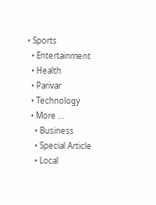• Sports
  • Entertainment
  • Health
  • Parivar
  • Technology
  • More …
    • Business
    • Special Article
    • Local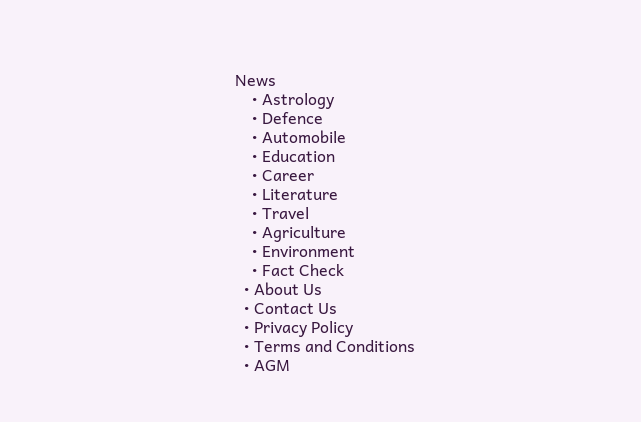News
    • Astrology
    • Defence
    • Automobile
    • Education
    • Career
    • Literature
    • Travel
    • Agriculture
    • Environment
    • Fact Check
  • About Us
  • Contact Us
  • Privacy Policy
  • Terms and Conditions
  • AGM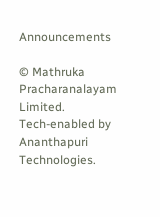Announcements

© Mathruka Pracharanalayam Limited.
Tech-enabled by Ananthapuri Technologies.